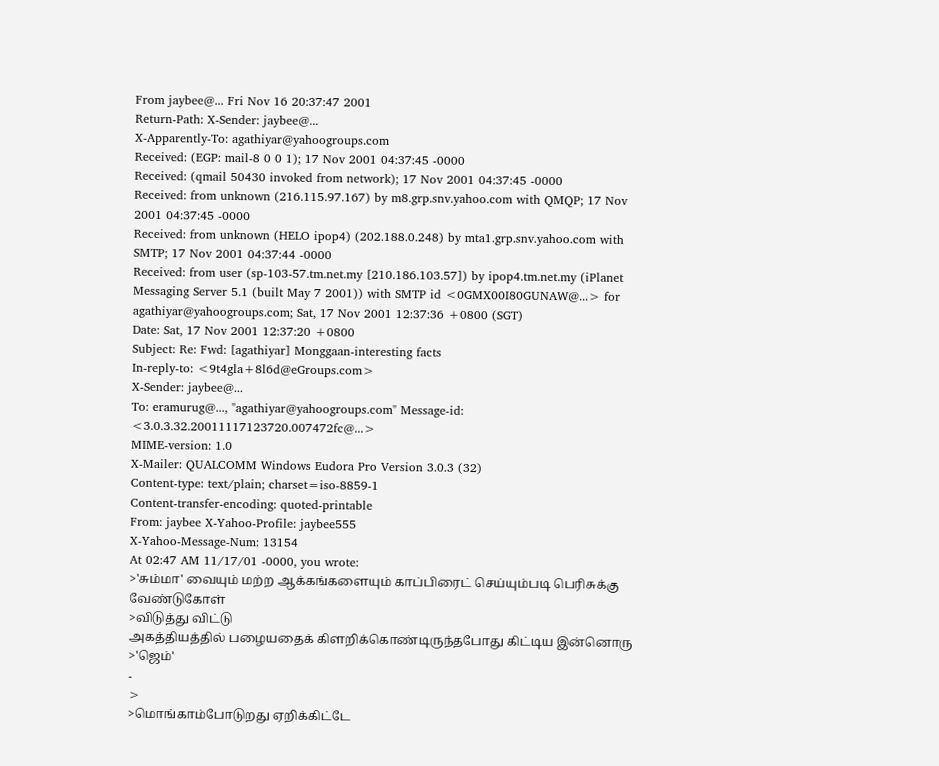From jaybee@... Fri Nov 16 20:37:47 2001
Return-Path: X-Sender: jaybee@...
X-Apparently-To: agathiyar@yahoogroups.com
Received: (EGP: mail-8 0 0 1); 17 Nov 2001 04:37:45 -0000
Received: (qmail 50430 invoked from network); 17 Nov 2001 04:37:45 -0000
Received: from unknown (216.115.97.167) by m8.grp.snv.yahoo.com with QMQP; 17 Nov 2001 04:37:45 -0000
Received: from unknown (HELO ipop4) (202.188.0.248) by mta1.grp.snv.yahoo.com with SMTP; 17 Nov 2001 04:37:44 -0000
Received: from user (sp-103-57.tm.net.my [210.186.103.57]) by ipop4.tm.net.my (iPlanet Messaging Server 5.1 (built May 7 2001)) with SMTP id <0GMX00I80GUNAW@...> for agathiyar@yahoogroups.com; Sat, 17 Nov 2001 12:37:36 +0800 (SGT)
Date: Sat, 17 Nov 2001 12:37:20 +0800
Subject: Re: Fwd: [agathiyar] Monggaan-interesting facts
In-reply-to: <9t4gla+8l6d@eGroups.com>
X-Sender: jaybee@...
To: eramurug@..., "agathiyar@yahoogroups.com" Message-id: <3.0.3.32.20011117123720.007472fc@...>
MIME-version: 1.0
X-Mailer: QUALCOMM Windows Eudora Pro Version 3.0.3 (32)
Content-type: text/plain; charset=iso-8859-1
Content-transfer-encoding: quoted-printable
From: jaybee X-Yahoo-Profile: jaybee555
X-Yahoo-Message-Num: 13154
At 02:47 AM 11/17/01 -0000, you wrote:
>'சும்மா' வையும் மற்ற ஆக்கங்களையும் காப்பிரைட் செய்யும்படி பெரிசுக்கு வேண்டுகோள்
>விடுத்து விட்டு
அகத்தியத்தில் பழையதைக் கிளறிக்கொண்டிருந்தபோது கிட்டிய இன்னொரு
>'ஜெம்'
-
>
>மொங்காம்போடுறது ஏறிக்கிட்டே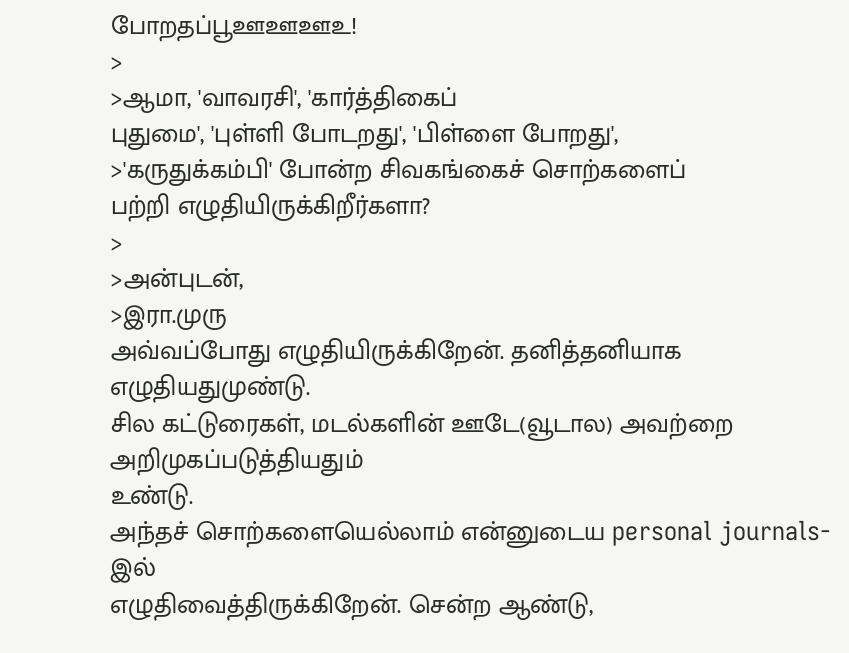போறதப்பூஊஊஊஉ!
>
>ஆமா, 'வாவரசி', 'கார்த்திகைப்
புதுமை', 'புள்ளி போடறது', 'பிள்ளை போறது',
>'கருதுக்கம்பி' போன்ற சிவகங்கைச் சொற்களைப்
பற்றி எழுதியிருக்கிறீர்களா?
>
>அன்புடன்,
>இரா.முரு
அவ்வப்போது எழுதியிருக்கிறேன். தனித்தனியாக எழுதியதுமுண்டு.
சில கட்டுரைகள், மடல்களின் ஊடே(வூடால) அவற்றை அறிமுகப்படுத்தியதும்
உண்டு.
அந்தச் சொற்களையெல்லாம் என்னுடைய personal journals-இல்
எழுதிவைத்திருக்கிறேன். சென்ற ஆண்டு,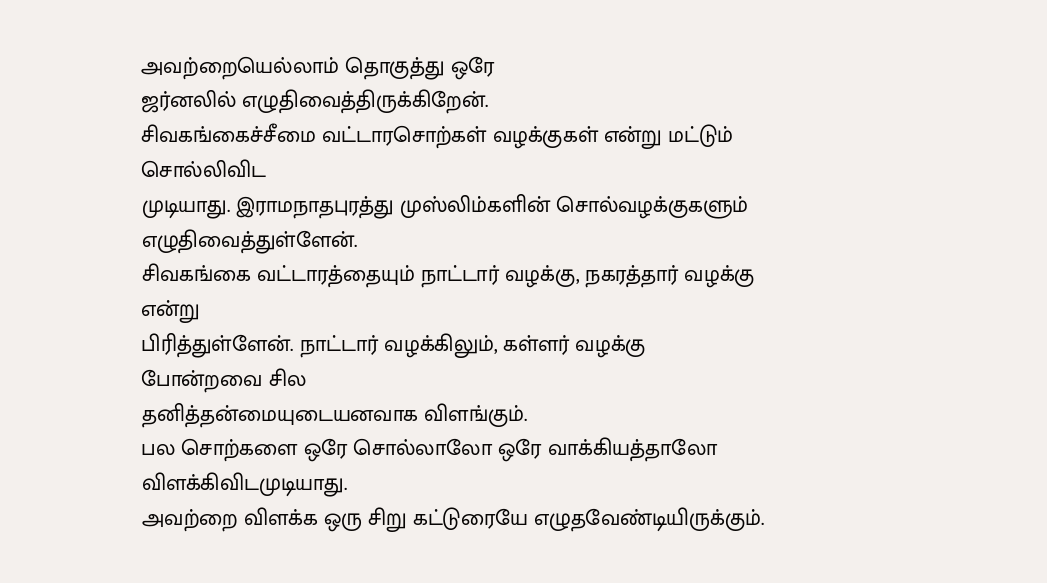அவற்றையெல்லாம் தொகுத்து ஒரே
ஜர்னலில் எழுதிவைத்திருக்கிறேன்.
சிவகங்கைச்சீமை வட்டாரசொற்கள் வழக்குகள் என்று மட்டும் சொல்லிவிட
முடியாது. இராமநாதபுரத்து முஸ்லிம்களின் சொல்வழக்குகளும் எழுதிவைத்துள்ளேன்.
சிவகங்கை வட்டாரத்தையும் நாட்டார் வழக்கு, நகரத்தார் வழக்கு என்று
பிரித்துள்ளேன். நாட்டார் வழக்கிலும், கள்ளர் வழக்கு போன்றவை சில
தனித்தன்மையுடையனவாக விளங்கும்.
பல சொற்களை ஒரே சொல்லாலோ ஒரே வாக்கியத்தாலோ
விளக்கிவிடமுடியாது.
அவற்றை விளக்க ஒரு சிறு கட்டுரையே எழுதவேண்டியிருக்கும்.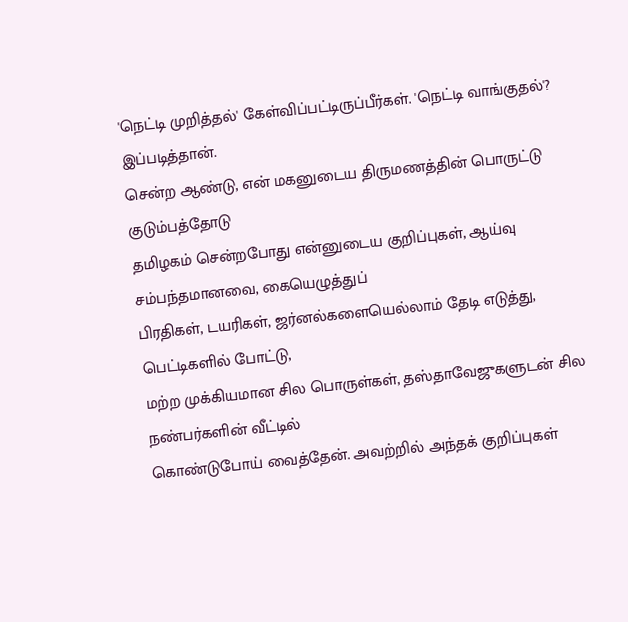'நெட்டி முறித்தல்' கேள்விப்பட்டிருப்பீர்கள். 'நெட்டி வாங்குதல்'?
இப்படித்தான்.
சென்ற ஆண்டு, என் மகனுடைய திருமணத்தின் பொருட்டு குடும்பத்தோடு
தமிழகம் சென்றபோது என்னுடைய குறிப்புகள், ஆய்வு சம்பந்தமானவை, கையெழுத்துப்
பிரதிகள், டயரிகள், ஜர்னல்களையெல்லாம் தேடி எடுத்து, பெட்டிகளில் போட்டு,
மற்ற முக்கியமான சில பொருள்கள், தஸ்தாவேஜுகளுடன் சில நண்பர்களின் வீட்டில்
கொண்டுபோய் வைத்தேன். அவற்றில் அந்தக் குறிப்புகள்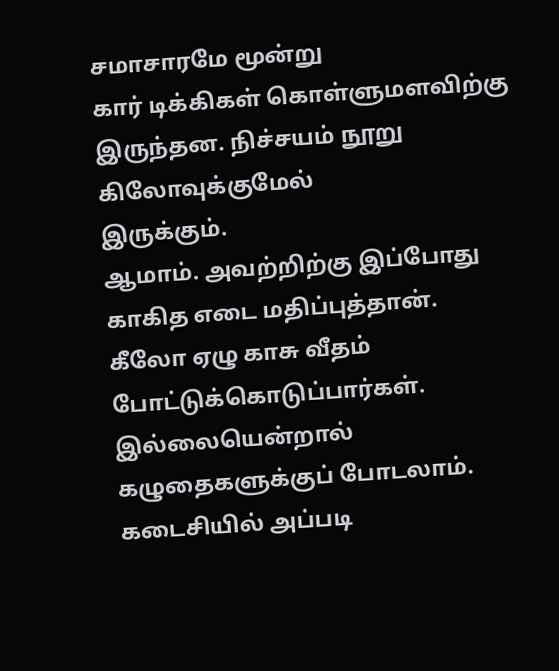சமாசாரமே மூன்று
கார் டிக்கிகள் கொள்ளுமளவிற்கு இருந்தன. நிச்சயம் நூறு கிலோவுக்குமேல்
இருக்கும்.
ஆமாம். அவற்றிற்கு இப்போது காகித எடை மதிப்புத்தான்.
கீலோ ஏழு காசு வீதம் போட்டுக்கொடுப்பார்கள்.
இல்லையென்றால் கழுதைகளுக்குப் போடலாம்.
கடைசியில் அப்படி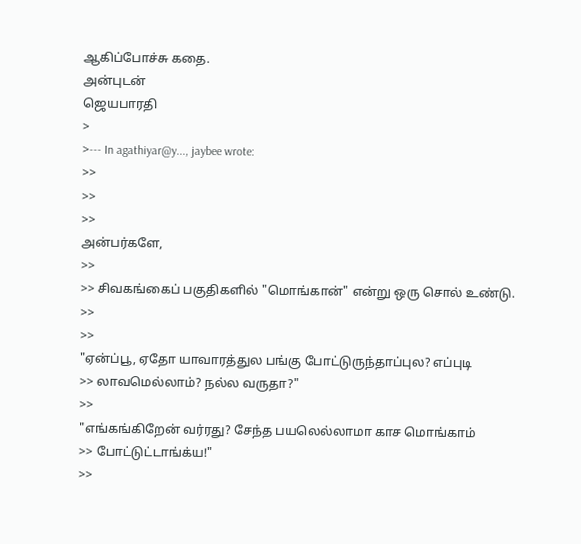ஆகிப்போச்சு கதை.
அன்புடன்
ஜெயபாரதி
>
>--- In agathiyar@y..., jaybee wrote:
>>
>>
>>
அன்பர்களே,
>>
>> சிவகங்கைப் பகுதிகளில் "மொங்கான்" என்று ஒரு சொல் உண்டு.
>>
>>
"ஏன்ப்பூ, ஏதோ யாவாரத்துல பங்கு போட்டுருந்தாப்புல? எப்புடி
>> லாவமெல்லாம்? நல்ல வருதா?"
>>
"எங்கங்கிறேன் வர்ரது? சேந்த பயலெல்லாமா காச மொங்காம்
>> போட்டுட்டாங்க்ய!"
>>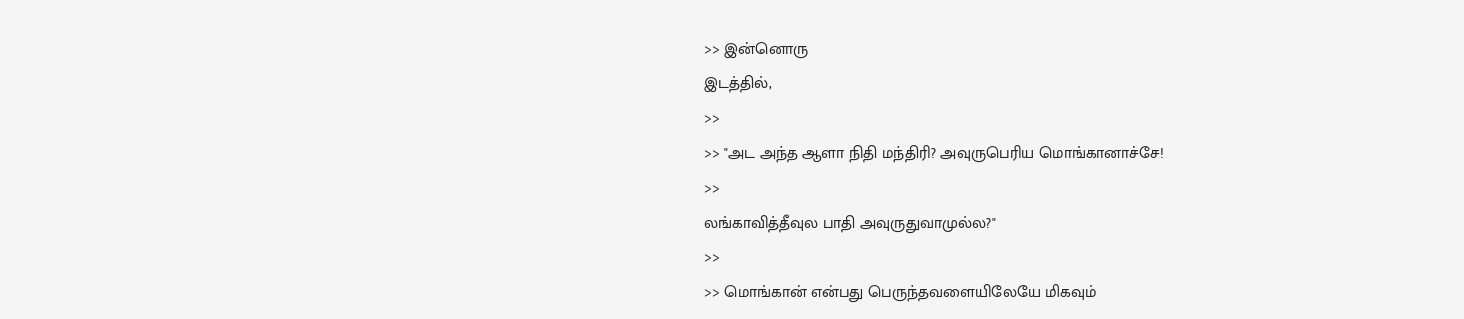>> இன்னொரு
இடத்தில்,
>>
>> "அட அந்த ஆளா நிதி மந்திரி? அவுருபெரிய மொங்கானாச்சே!
>>
லங்காவித்தீவுல பாதி அவுருதுவாமுல்ல?"
>>
>> மொங்கான் என்பது பெருந்தவளையிலேயே மிகவும்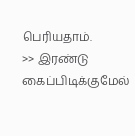பெரியதாம்.
>> இரண்டு கைப்பிடிக்குமேல்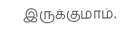இருக்குமாம்.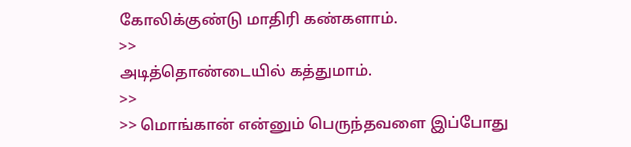கோலிக்குண்டு மாதிரி கண்களாம்.
>>
அடித்தொண்டையில் கத்துமாம்.
>>
>> மொங்கான் என்னும் பெருந்தவளை இப்போது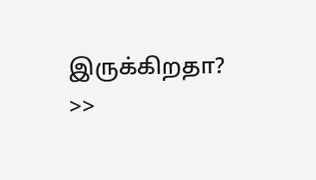இருக்கிறதா?
>>